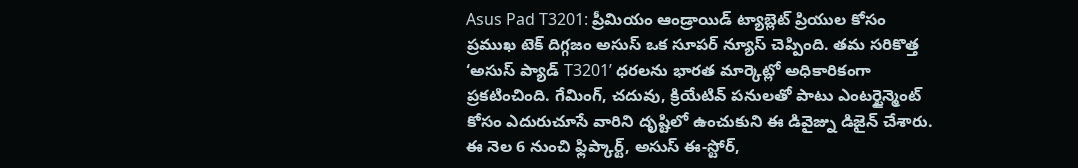Asus Pad T3201: ప్రీమియం ఆండ్రాయిడ్ ట్యాబ్లెట్ ప్రియుల కోసం ప్రముఖ టెక్ దిగ్గజం అసుస్ ఒక సూపర్ న్యూస్ చెప్పింది. తమ సరికొత్త ‘అసుస్ ప్యాడ్ T3201’ ధరలను భారత మార్కెట్లో అధికారికంగా ప్రకటించింది. గేమింగ్, చదువు, క్రియేటివ్ పనులతో పాటు ఎంటర్టైన్మెంట్ కోసం ఎదురుచూసే వారిని దృష్టిలో ఉంచుకుని ఈ డివైజ్ను డిజైన్ చేశారు. ఈ నెల 6 నుంచి ఫ్లిప్కార్ట్, అసుస్ ఈ-స్టోర్,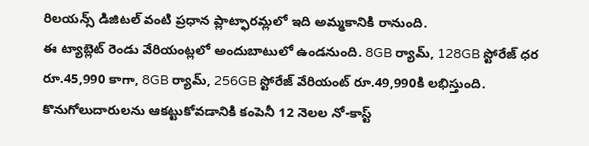రిలయన్స్ డిజిటల్ వంటి ప్రధాన ప్లాట్ఫారమ్లలో ఇది అమ్మకానికి రానుంది.
ఈ ట్యాబ్లెట్ రెండు వేరియంట్లలో అందుబాటులో ఉండనుంది. 8GB ర్యామ్, 128GB స్టోరేజ్ ధర రూ.45,990 కాగా, 8GB ర్యామ్, 256GB స్టోరేజ్ వేరియంట్ రూ.49,990కి లభిస్తుంది. కొనుగోలుదారులను ఆకట్టుకోవడానికి కంపెనీ 12 నెలల నో-కాస్ట్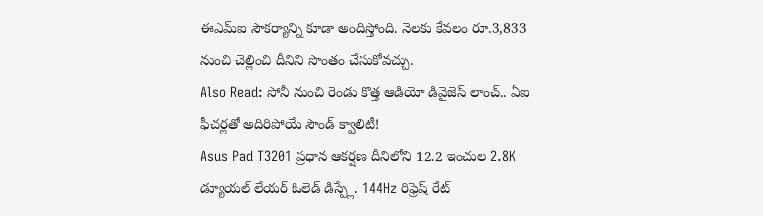ఈఎమ్ఐ సౌకర్యాన్ని కూడా అందిస్తోంది. నెలకు కేవలం రూ.3,833 నుంచి చెల్లించి దీనిని సొంతం చేసుకోవచ్చు.
Also Read: సోనీ నుంచి రెండు కొత్త ఆడియో డివైజెస్ లాంచ్.. ఏఐ ఫీచర్లతో అదిరిపోయే సౌండ్ క్వాలిటీ!
Asus Pad T3201 ప్రధాన ఆకర్షణ దీనిలోని 12.2 ఇంచుల 2.8K డ్యూయల్ లేయర్ ఓలెడ్ డిస్ప్లే. 144Hz రిఫ్రెష్ రేట్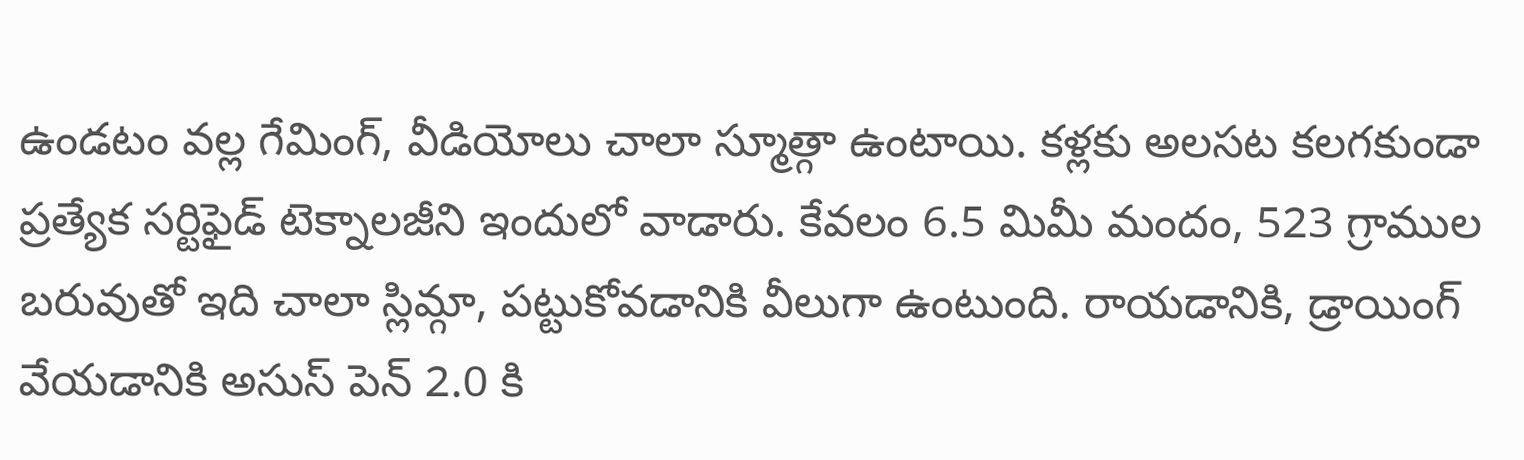ఉండటం వల్ల గేమింగ్, వీడియోలు చాలా స్మూత్గా ఉంటాయి. కళ్లకు అలసట కలగకుండా ప్రత్యేక సర్టిఫైడ్ టెక్నాలజీని ఇందులో వాడారు. కేవలం 6.5 మిమీ మందం, 523 గ్రాముల బరువుతో ఇది చాలా స్లిమ్గా, పట్టుకోవడానికి వీలుగా ఉంటుంది. రాయడానికి, డ్రాయింగ్ వేయడానికి అసుస్ పెన్ 2.0 కి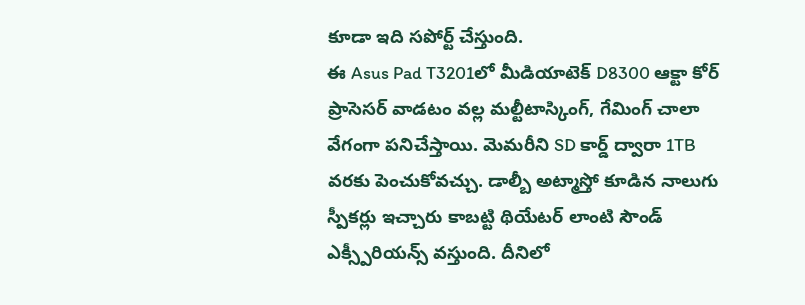కూడా ఇది సపోర్ట్ చేస్తుంది.
ఈ Asus Pad T3201లో మీడియాటెక్ D8300 ఆక్టా కోర్ ప్రాసెసర్ వాడటం వల్ల మల్టీటాస్కింగ్, గేమింగ్ చాలా వేగంగా పనిచేస్తాయి. మెమరీని SD కార్డ్ ద్వారా 1TB వరకు పెంచుకోవచ్చు. డాల్బీ అట్మాస్తో కూడిన నాలుగు స్పీకర్లు ఇచ్చారు కాబట్టి థియేటర్ లాంటి సౌండ్ ఎక్స్పీరియన్స్ వస్తుంది. దీనిలో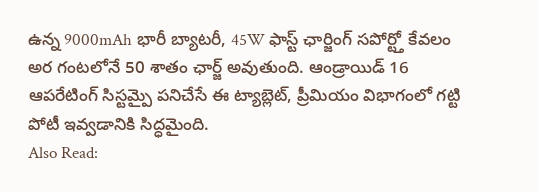ఉన్న 9000mAh భారీ బ్యాటరీ, 45W ఫాస్ట్ ఛార్జింగ్ సపోర్ట్తో కేవలం అర గంటలోనే 50 శాతం ఛార్జ్ అవుతుంది. ఆండ్రాయిడ్ 16 ఆపరేటింగ్ సిస్టమ్పై పనిచేసే ఈ ట్యాబ్లెట్, ప్రీమియం విభాగంలో గట్టి పోటీ ఇవ్వడానికి సిద్ధమైంది.
Also Read: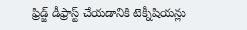ఫ్రిడ్జ్ డీఫ్రాస్ట్ చేయడానికి టెక్నీషియన్లు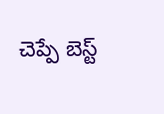చెప్పే బెస్ట్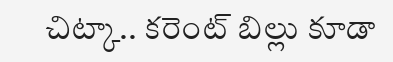చిట్కా.. కరెంట్ బిల్లు కూడా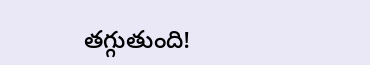తగ్గుతుంది!